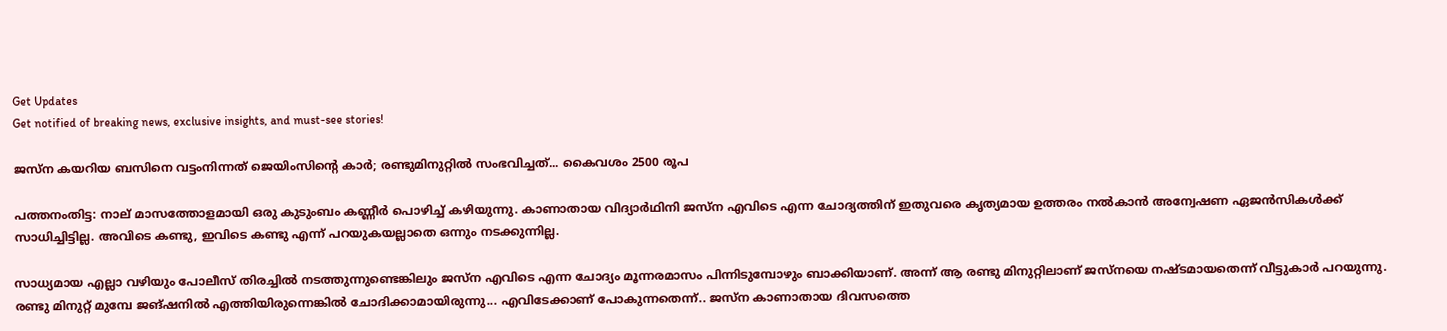Get Updates
Get notified of breaking news, exclusive insights, and must-see stories!

ജസ്‌ന കയറിയ ബസിനെ വട്ടംനിന്നത് ജെയിംസിന്റെ കാര്‍; രണ്ടുമിനുറ്റില്‍ സംഭവിച്ചത്... കൈവശം 2500 രൂപ

പത്തനംതിട്ട: നാല് മാസത്തോളമായി ഒരു കുടുംബം കണ്ണീര്‍ പൊഴിച്ച് കഴിയുന്നു. കാണാതായ വിദ്യാര്‍ഥിനി ജസ്‌ന എവിടെ എന്ന ചോദ്യത്തിന് ഇതുവരെ കൃത്യമായ ഉത്തരം നല്‍കാന്‍ അന്വേഷണ ഏജന്‍സികള്‍ക്ക് സാധിച്ചിട്ടില്ല. അവിടെ കണ്ടു, ഇവിടെ കണ്ടു എന്ന് പറയുകയല്ലാതെ ഒന്നും നടക്കുന്നില്ല.

സാധ്യമായ എല്ലാ വഴിയും പോലീസ് തിരച്ചില്‍ നടത്തുന്നുണ്ടെങ്കിലും ജസ്‌ന എവിടെ എന്ന ചോദ്യം മൂന്നരമാസം പിന്നിടുമ്പോഴും ബാക്കിയാണ്. അന്ന് ആ രണ്ടു മിനുറ്റിലാണ് ജസ്‌നയെ നഷ്ടമായതെന്ന് വീട്ടുകാര്‍ പറയുന്നു. രണ്ടു മിനുറ്റ് മുമ്പേ ജങ്ഷനില്‍ എത്തിയിരുന്നെങ്കില്‍ ചോദിക്കാമായിരുന്നു... എവിടേക്കാണ് പോകുന്നതെന്ന്.. ജസ്‌ന കാണാതായ ദിവസത്തെ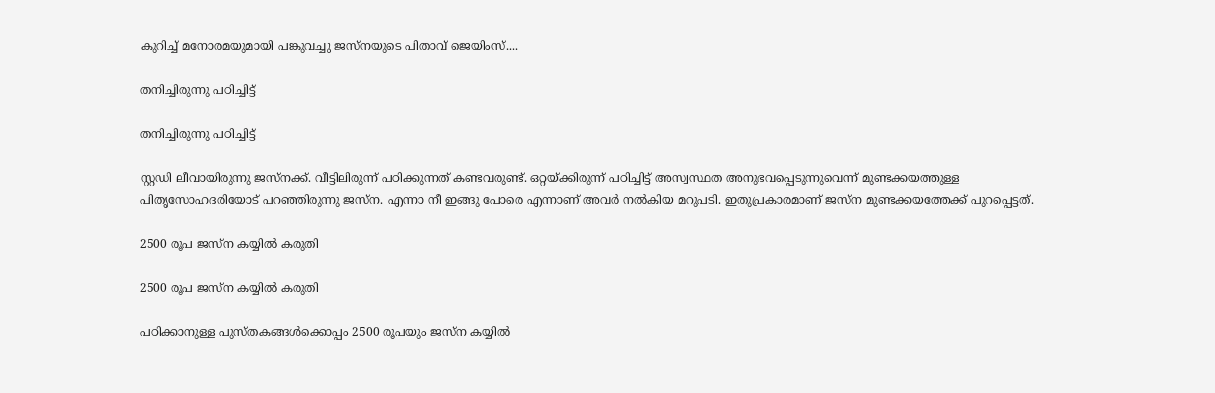കുറിച്ച് മനോരമയുമായി പങ്കുവച്ചു ജസ്‌നയുടെ പിതാവ് ജെയിംസ്....

തനിച്ചിരുന്നു പഠിച്ചിട്ട്

തനിച്ചിരുന്നു പഠിച്ചിട്ട്

സ്റ്റഡി ലീവായിരുന്നു ജസ്‌നക്ക്. വീട്ടിലിരുന്ന് പഠിക്കുന്നത് കണ്ടവരുണ്ട്. ഒറ്റയ്ക്കിരുന്ന് പഠിച്ചിട്ട് അസ്വസ്ഥത അനുഭവപ്പെടുന്നുവെന്ന് മുണ്ടക്കയത്തുള്ള പിതൃസോഹദരിയോട് പറഞ്ഞിരുന്നു ജസ്‌ന. എന്നാ നീ ഇങ്ങു പോരെ എന്നാണ് അവര്‍ നല്‍കിയ മറുപടി. ഇതുപ്രകാരമാണ് ജസ്‌ന മുണ്ടക്കയത്തേക്ക് പുറപ്പെട്ടത്.

2500 രൂപ ജസ്‌ന കയ്യില്‍ കരുതി

2500 രൂപ ജസ്‌ന കയ്യില്‍ കരുതി

പഠിക്കാനുള്ള പുസ്തകങ്ങള്‍ക്കൊപ്പം 2500 രൂപയും ജസ്‌ന കയ്യില്‍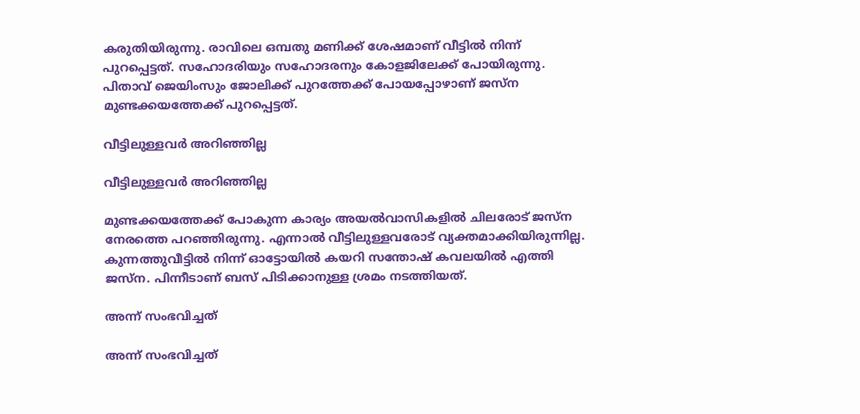കരുതിയിരുന്നു. രാവിലെ ഒമ്പതു മണിക്ക് ശേഷമാണ് വീട്ടില്‍ നിന്ന് പുറപ്പെട്ടത്. സഹോദരിയും സഹോദരനും കോളജിലേക്ക് പോയിരുന്നു. പിതാവ് ജെയിംസും ജോലിക്ക് പുറത്തേക്ക് പോയപ്പോഴാണ് ജസ്‌ന മുണ്ടക്കയത്തേക്ക് പുറപ്പെട്ടത്.

വീട്ടിലുള്ളവര്‍ അറിഞ്ഞില്ല

വീട്ടിലുള്ളവര്‍ അറിഞ്ഞില്ല

മുണ്ടക്കയത്തേക്ക് പോകുന്ന കാര്യം അയല്‍വാസികളില്‍ ചിലരോട് ജസ്‌ന നേരത്തെ പറഞ്ഞിരുന്നു. എന്നാല്‍ വീട്ടിലുള്ളവരോട് വ്യക്തമാക്കിയിരുന്നില്ല. കുന്നത്തുവീട്ടില്‍ നിന്ന് ഓട്ടോയില്‍ കയറി സന്തോഷ് കവലയില്‍ എത്തി ജസ്‌ന. പിന്നീടാണ് ബസ് പിടിക്കാനുള്ള ശ്രമം നടത്തിയത്.

അന്ന് സംഭവിച്ചത്

അന്ന് സംഭവിച്ചത്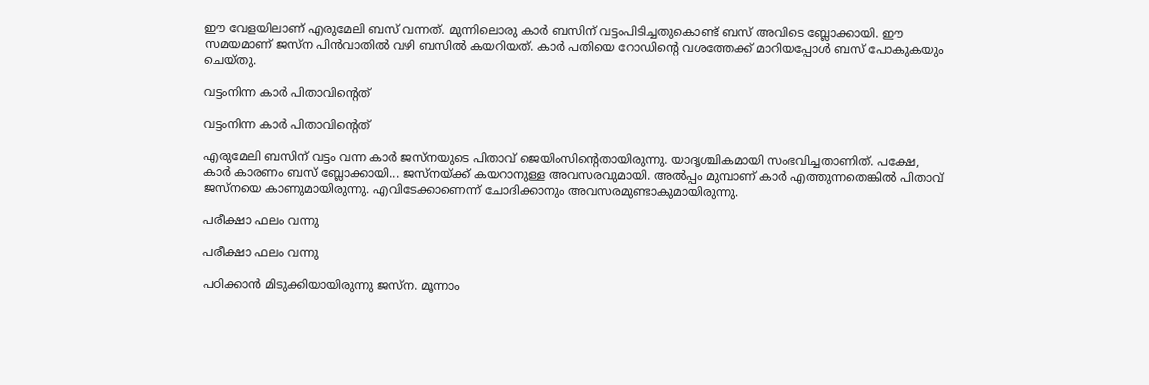ഈ വേളയിലാണ് എരുമേലി ബസ് വന്നത്. മുന്നിലൊരു കാര്‍ ബസിന് വട്ടംപിടിച്ചതുകൊണ്ട് ബസ് അവിടെ ബ്ലോക്കായി. ഈ സമയമാണ് ജസ്‌ന പിന്‍വാതില്‍ വഴി ബസില്‍ കയറിയത്. കാര്‍ പതിയെ റോഡിന്റെ വശത്തേക്ക് മാറിയപ്പോള്‍ ബസ് പോകുകയും ചെയ്തു.

വട്ടംനിന്ന കാര്‍ പിതാവിന്റെത്

വട്ടംനിന്ന കാര്‍ പിതാവിന്റെത്

എരുമേലി ബസിന് വട്ടം വന്ന കാര്‍ ജസ്‌നയുടെ പിതാവ് ജെയിംസിന്റെതായിരുന്നു. യാദൃശ്ചികമായി സംഭവിച്ചതാണിത്. പക്ഷേ, കാര്‍ കാരണം ബസ് ബ്ലോക്കായി... ജസ്‌നയ്ക്ക് കയറാനുള്ള അവസരവുമായി. അല്‍പ്പം മുമ്പാണ് കാര്‍ എത്തുന്നതെങ്കില്‍ പിതാവ് ജസ്‌നയെ കാണുമായിരുന്നു. എവിടേക്കാണെന്ന് ചോദിക്കാനും അവസരമുണ്ടാകുമായിരുന്നു.

പരീക്ഷാ ഫലം വന്നു

പരീക്ഷാ ഫലം വന്നു

പഠിക്കാന്‍ മിടുക്കിയായിരുന്നു ജസ്‌ന. മൂന്നാം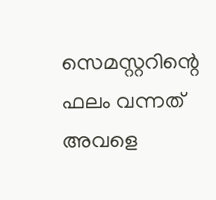സെമസ്റ്ററിന്റെ ഫലം വന്നത് അവളെ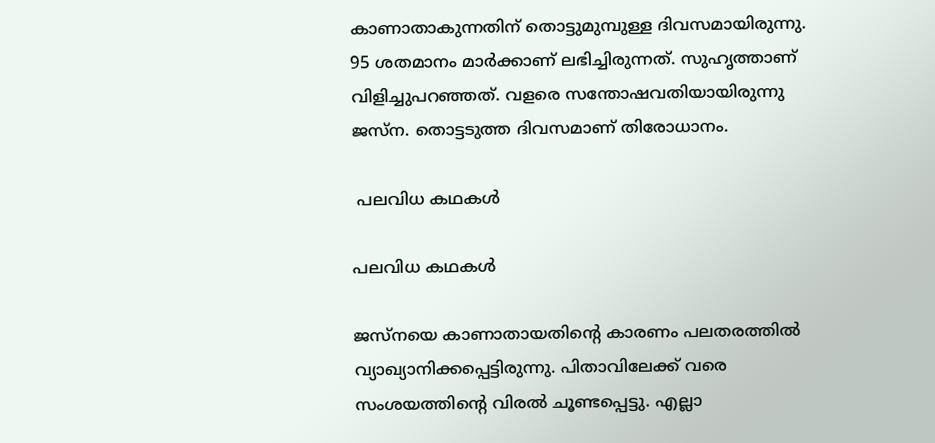കാണാതാകുന്നതിന് തൊട്ടുമുമ്പുള്ള ദിവസമായിരുന്നു. 95 ശതമാനം മാര്‍ക്കാണ് ലഭിച്ചിരുന്നത്. സുഹൃത്താണ് വിളിച്ചുപറഞ്ഞത്. വളരെ സന്തോഷവതിയായിരുന്നു ജസ്‌ന. തൊട്ടടുത്ത ദിവസമാണ് തിരോധാനം.

 പലവിധ കഥകള്‍

പലവിധ കഥകള്‍

ജസ്‌നയെ കാണാതായതിന്റെ കാരണം പലതരത്തില്‍ വ്യാഖ്യാനിക്കപ്പെട്ടിരുന്നു. പിതാവിലേക്ക് വരെ സംശയത്തിന്റെ വിരല്‍ ചൂണ്ടപ്പെട്ടു. എല്ലാ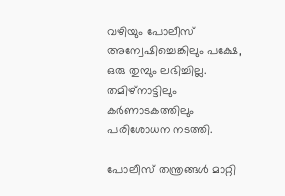വഴിയും പോലീസ് അന്വേഷിച്ചെങ്കിലും പക്ഷേ, ഒരു തുമ്പും ലഭിച്ചില്ല. തമിഴ്‌നാട്ടിലും കര്‍ണാടകത്തിലും പരിശോധന നടത്തി.

പോലീസ് തന്ത്രങ്ങള്‍ മാറ്റി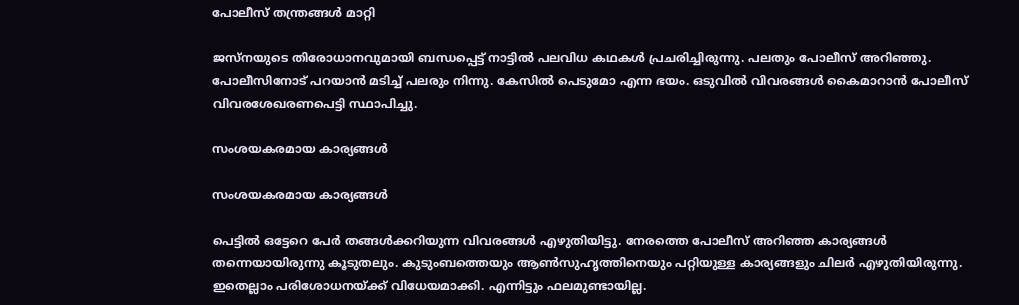പോലീസ് തന്ത്രങ്ങള്‍ മാറ്റി

ജസ്‌നയുടെ തിരോധാനവുമായി ബന്ധപ്പെട്ട് നാട്ടില്‍ പലവിധ കഥകള്‍ പ്രചരിച്ചിരുന്നു. പലതും പോലീസ് അറിഞ്ഞു. പോലീസിനോട് പറയാന്‍ മടിച്ച് പലരും നിന്നു. കേസില്‍ പെടുമോ എന്ന ഭയം. ഒടുവില്‍ വിവരങ്ങള്‍ കൈമാറാന്‍ പോലീസ് വിവരശേഖരണപെട്ടി സ്ഥാപിച്ചു.

സംശയകരമായ കാര്യങ്ങള്‍

സംശയകരമായ കാര്യങ്ങള്‍

പെട്ടില്‍ ഒട്ടേറെ പേര്‍ തങ്ങള്‍ക്കറിയുന്ന വിവരങ്ങള്‍ എഴുതിയിട്ടു. നേരത്തെ പോലീസ് അറിഞ്ഞ കാര്യങ്ങള്‍ തന്നെയായിരുന്നു കൂടുതലും. കുടുംബത്തെയും ആണ്‍സുഹൃത്തിനെയും പറ്റിയുള്ള കാര്യങ്ങളും ചിലര്‍ എഴുതിയിരുന്നു. ഇതെല്ലാം പരിശോധനയ്ക്ക് വിധേയമാക്കി. എന്നിട്ടും ഫലമുണ്ടായില്ല.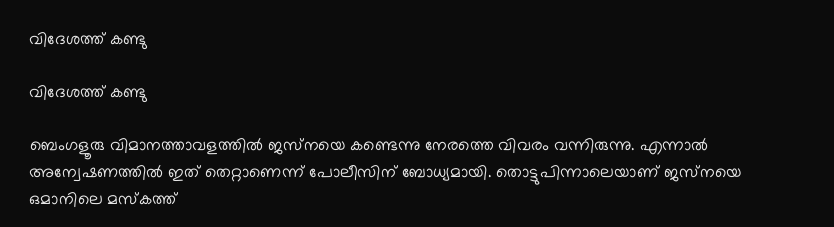വിദേശത്ത് കണ്ടു

വിദേശത്ത് കണ്ടു

ബെംഗളൂരു വിമാനത്താവളത്തില്‍ ജസ്‌നയെ കണ്ടെന്നു നേരത്തെ വിവരം വന്നിരുന്നു. എന്നാല്‍ അന്വേഷണത്തില്‍ ഇത് തെറ്റാണെന്ന് പോലീസിന് ബോധ്യമായി. തൊട്ടുപിന്നാലെയാണ് ജസ്‌നയെ ഒമാനിലെ മസ്‌കത്ത്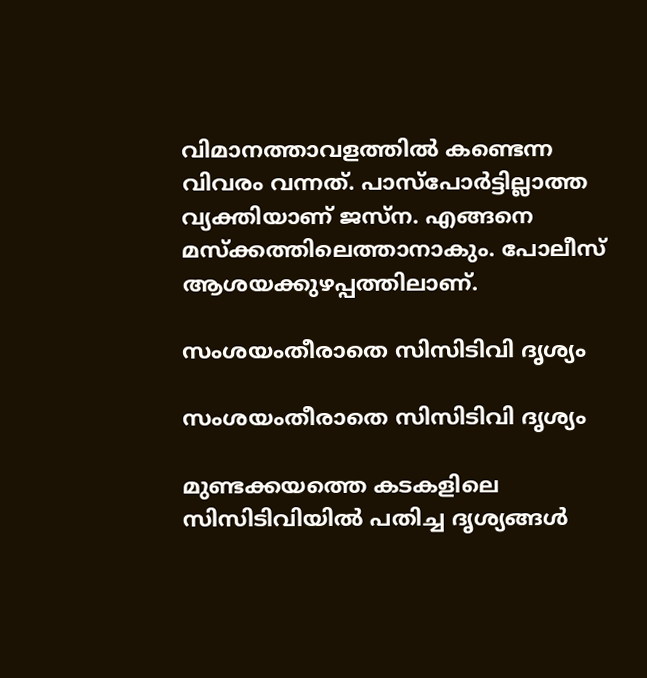വിമാനത്താവളത്തില്‍ കണ്ടെന്ന വിവരം വന്നത്. പാസ്‌പോര്‍ട്ടില്ലാത്ത വ്യക്തിയാണ് ജസ്‌ന. എങ്ങനെ മസ്‌ക്കത്തിലെത്താനാകും. പോലീസ് ആശയക്കുഴപ്പത്തിലാണ്.

സംശയംതീരാതെ സിസിടിവി ദൃശ്യം

സംശയംതീരാതെ സിസിടിവി ദൃശ്യം

മുണ്ടക്കയത്തെ കടകളിലെ സിസിടിവിയില്‍ പതിച്ച ദൃശ്യങ്ങള്‍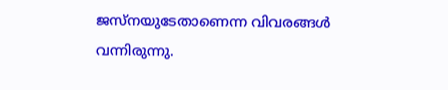ജസ്‌നയുടേതാണെന്ന വിവരങ്ങള്‍ വന്നിരുന്നു.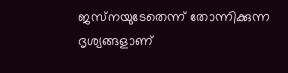ജസ്‌നയുടേതെന്ന് തോന്നിക്കുന്ന ദൃശ്യങ്ങളാണ്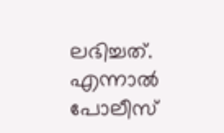ലഭിച്ചത്. എന്നാല്‍ പോലീസ്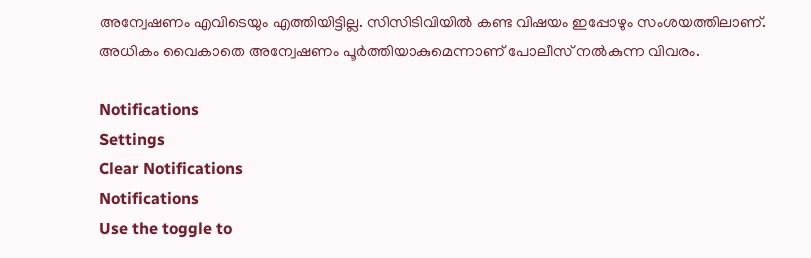അന്വേഷണം എവിടെയും എത്തിയിട്ടില്ല. സിസിടിവിയില്‍ കണ്ട വിഷയം ഇപ്പോഴും സംശയത്തിലാണ്. അധികം വൈകാതെ അന്വേഷണം പൂര്‍ത്തിയാകുമെന്നാണ് പോലീസ് നല്‍കുന്ന വിവരം.

Notifications
Settings
Clear Notifications
Notifications
Use the toggle to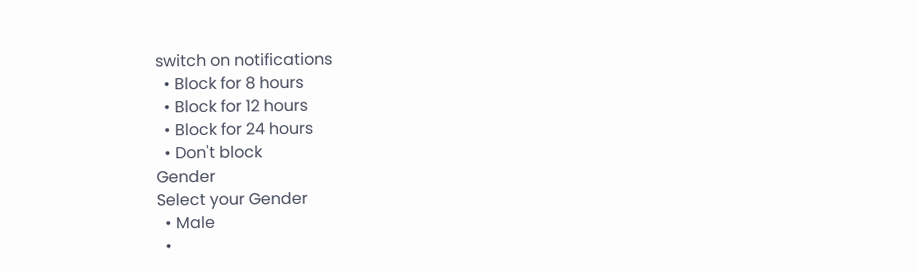switch on notifications
  • Block for 8 hours
  • Block for 12 hours
  • Block for 24 hours
  • Don't block
Gender
Select your Gender
  • Male
  •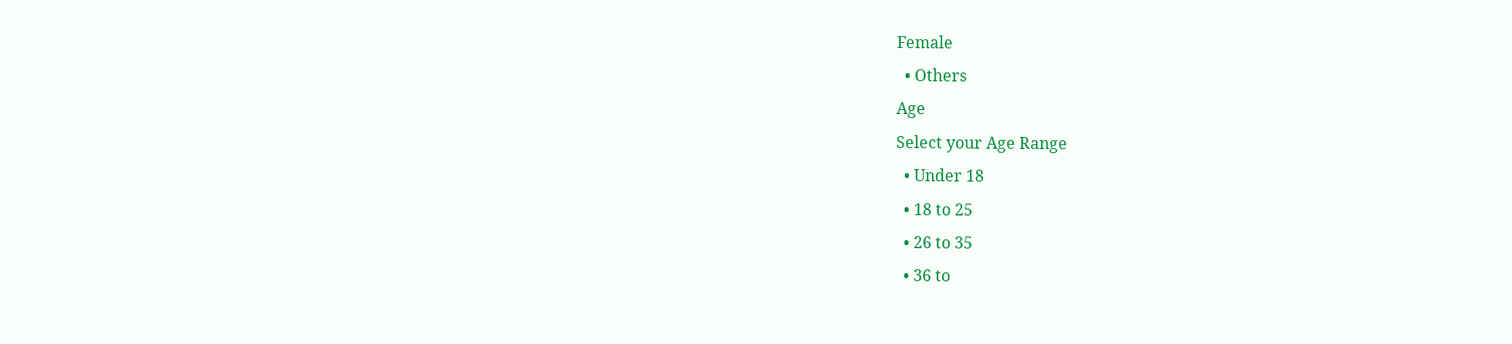Female
  • Others
Age
Select your Age Range
  • Under 18
  • 18 to 25
  • 26 to 35
  • 36 to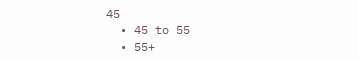45
  • 45 to 55
  • 55+